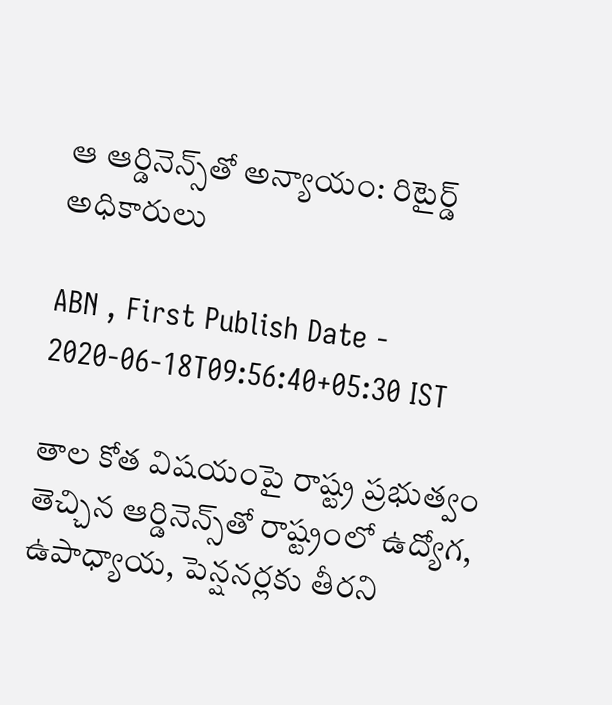ఆ ఆర్డినెన్స్‌తో అన్యాయం: రిటైర్డ్‌ అధికారులు

ABN , First Publish Date - 2020-06-18T09:56:40+05:30 IST

తాల కోత విషయంపై రాష్ట్ర ప్రభుత్వం తెచ్చిన ఆర్డినెన్స్‌తో రాష్ట్రంలో ఉద్యోగ, ఉపాధ్యాయ, పెన్షనర్లకు తీరని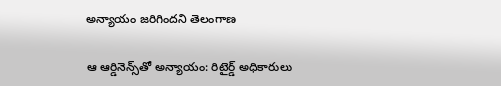అన్యాయం జరిగిందని తెలంగాణ

ఆ ఆర్డినెన్స్‌తో అన్యాయం: రిటైర్డ్‌ అధికారులు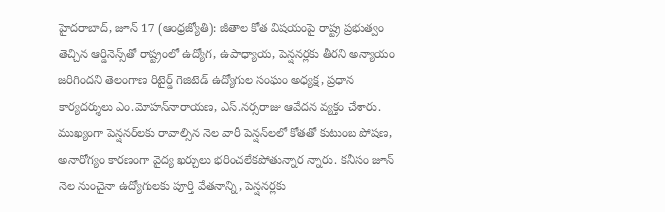హైదరాబాద్‌, జూన్‌ 17 (ఆంధ్రజ్యోతి): జీతాల కోత విషయంపై రాష్ట్ర ప్రభుత్వం తెచ్చిన ఆర్డినెన్స్‌తో రాష్ట్రంలో ఉద్యోగ, ఉపాధ్యాయ, పెన్షనర్లకు తీరని అన్యాయం జరిగిందని తెలంగాణ రిటైర్డ్‌ గెజిటెడ్‌ ఉద్యోగుల సంఘం అధ్యక్ష, ప్రధాన కార్యదర్శులు ఎం.మోహన్‌నారాయణ, ఎస్‌.నర్సరాజు ఆవేదన వ్యక్తం చేశారు. ముఖ్యంగా పెన్షనర్‌లకు రావాల్సిన నెల వారీ పెన్షన్‌లలో కోతతో కుటుంబ పోషణ, అనారోగ్యం కారణంగా వైద్య ఖర్చులు భరించలేకపోతున్నార న్నారు. కనీసం జూన్‌ నెల నుంచైనా ఉద్యోగులకు పూర్తి వేతనాన్ని, పెన్షనర్లకు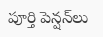పూర్తి పెన్షన్‌లు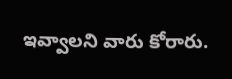ఇవ్వాలని వారు కోరారు.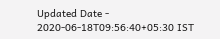Updated Date - 2020-06-18T09:56:40+05:30 IST